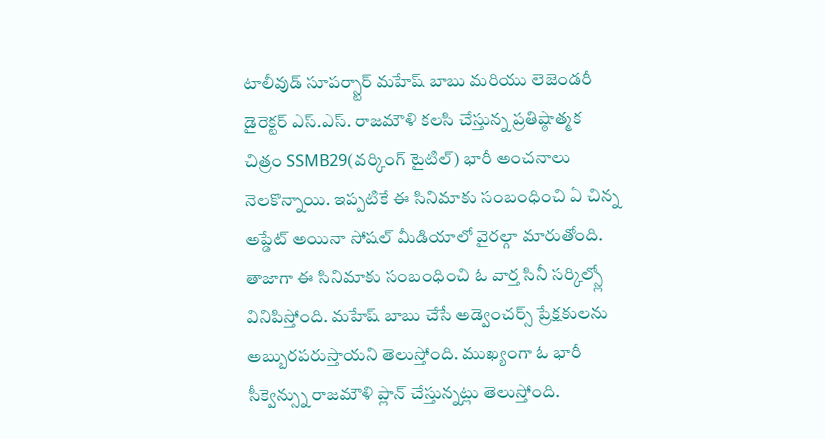టాలీవుడ్ సూపర్స్టార్ మహేష్ బాబు మరియు లెజెండరీ డైరెక్టర్ ఎస్.ఎస్. రాజమౌళి కలసి చేస్తున్న ప్రతిష్ఠాత్మక చిత్రం SSMB29(వర్కింగ్ టైటిల్) భారీ అంచనాలు నెలకొన్నాయి. ఇప్పటికే ఈ సినిమాకు సంబంధించి ఏ చిన్న అప్డేట్ అయినా సోషల్ మీడియాలో వైరల్గా మారుతోంది.
తాజాగా ఈ సినిమాకు సంబంధించి ఓ వార్త సినీ సర్కిల్స్లో వినిపిస్తోంది. మహేష్ బాబు చేసే అడ్వెంచర్స్ ప్రేక్షకులను అబ్బురపరుస్తాయని తెలుస్తోంది. ముఖ్యంగా ఓ భారీ సీక్వెన్స్ను రాజమౌళి ప్లాన్ చేస్తున్నట్లు తెలుస్తోంది.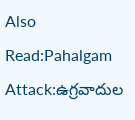Also Read:Pahalgam Attack:ఉగ్రవాదుల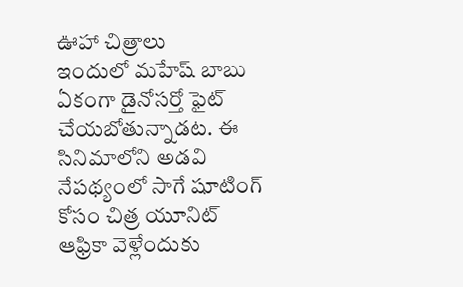ఊహా చిత్రాలు
ఇందులో మహేష్ బాబు ఏకంగా డైనోసర్తో ఫైట్ చేయబోతున్నాడట. ఈ సినిమాలోని అడవి నేపథ్యంలో సాగే షూటింగ్ కోసం చిత్ర యూనిట్ ఆఫ్రికా వెళ్లేందుకు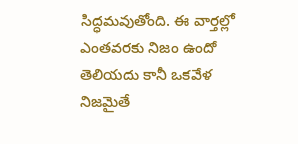సిద్ధమవుతోంది. ఈ వార్తల్లో ఎంతవరకు నిజం ఉందో తెలియదు కానీ ఒకవేళ నిజమైతే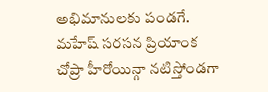అభిమానులకు పండగే. మహేష్ సరసన ప్రియాంక చోప్రా హీరోయిన్గా నటిస్తోండగా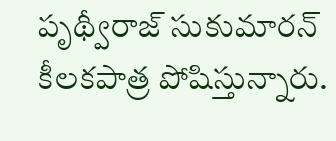పృథ్వీరాజ్ సుకుమారన్ కీలకపాత్ర పోషిస్తున్నారు.